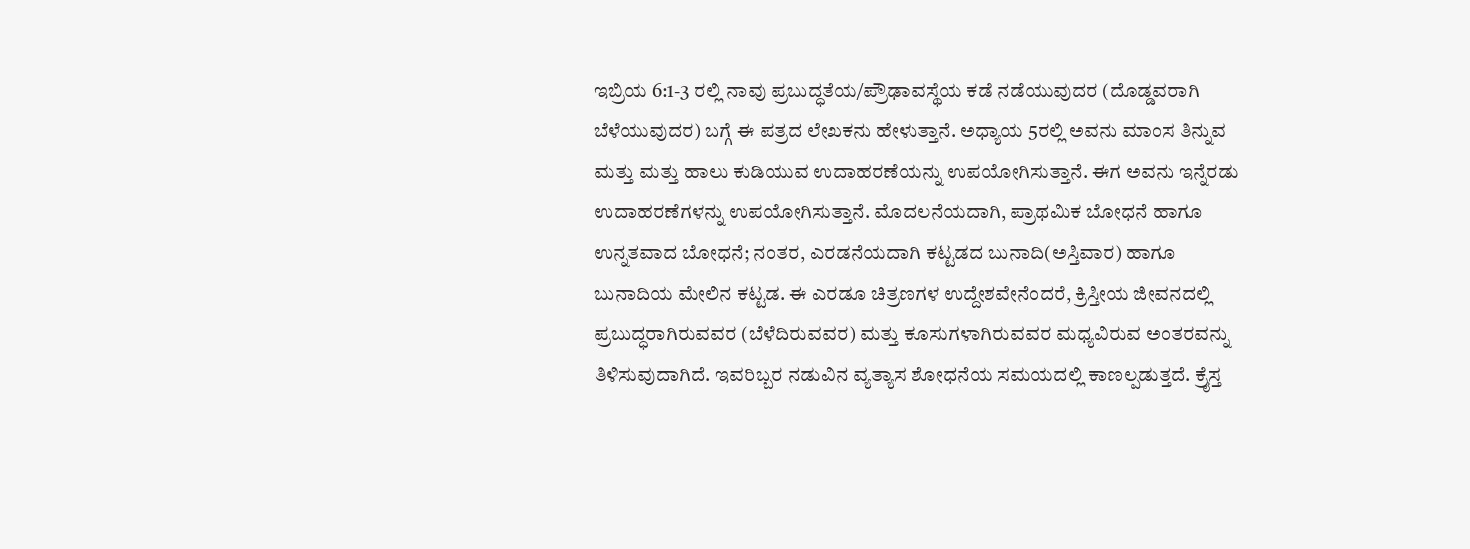ಇಬ್ರಿಯ 6:1-3 ರಲ್ಲಿ ನಾವು ಪ್ರಬುದ್ಧತೆಯ/ಪ್ರೌಢಾವಸ್ಥೆಯ ಕಡೆ ನಡೆಯುವುದರ (ದೊಡ್ಡವರಾಗಿ ಬೆಳೆಯುವುದರ) ಬಗ್ಗೆ ಈ ಪತ್ರದ ಲೇಖಕನು ಹೇಳುತ್ತಾನೆ. ಅಧ್ಯಾಯ 5ರಲ್ಲಿ ಅವನು ಮಾಂಸ ತಿನ್ನುವ ಮತ್ತು ಮತ್ತು ಹಾಲು ಕುಡಿಯುವ ಉದಾಹರಣೆಯನ್ನು ಉಪಯೋಗಿಸುತ್ತಾನೆ. ಈಗ ಅವನು ಇನ್ನೆರಡು ಉದಾಹರಣೆಗಳನ್ನು ಉಪಯೋಗಿಸುತ್ತಾನೆ. ಮೊದಲನೆಯದಾಗಿ, ಪ್ರಾಥಮಿಕ ಬೋಧನೆ ಹಾಗೂ ಉನ್ನತವಾದ ಬೋಧನೆ; ನಂತರ, ಎರಡನೆಯದಾಗಿ ಕಟ್ಟಡದ ಬುನಾದಿ(ಅಸ್ತಿವಾರ) ಹಾಗೂ ಬುನಾದಿಯ ಮೇಲಿನ ಕಟ್ಟಡ. ಈ ಎರಡೂ ಚಿತ್ರಣಗಳ ಉದ್ದೇಶವೇನೆಂದರೆ, ಕ್ರಿಸ್ತೀಯ ಜೀವನದಲ್ಲಿ ಪ್ರಬುದ್ಧರಾಗಿರುವವರ (ಬೆಳೆದಿರುವವರ) ಮತ್ತು ಕೂಸುಗಳಾಗಿರುವವರ ಮಧ್ಯವಿರುವ ಅಂತರವನ್ನು ತಿಳಿಸುವುದಾಗಿದೆ. ಇವರಿಬ್ಬರ ನಡುವಿನ ವ್ಯತ್ಯಾಸ ಶೋಧನೆಯ ಸಮಯದಲ್ಲಿ ಕಾಣಲ್ಪಡುತ್ತದೆ. ಕ್ರೈಸ್ತ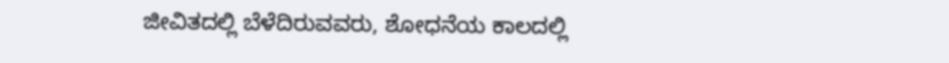ಜೀವಿತದಲ್ಲಿ ಬೆಳೆದಿರುವವರು, ಶೋಧನೆಯ ಕಾಲದಲ್ಲಿ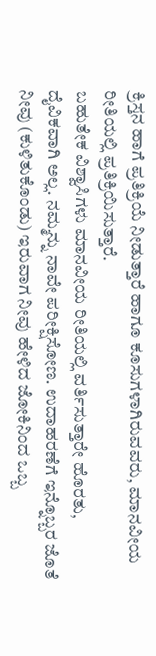ಕ್ರಿಸ್ತನ ಹಾಗೆ ಪ್ರತಿಕ್ರಿಯೆ ನೀಡುತ್ತಾರೆ ಹಾಗೂ ಕೂಸುಗಳಾಗಿರುವವರು, ಮಾನವೀಯ ರೀತಿಯಲ್ಲಿ ಪ್ರತಿಕ್ರಿಯಿಸುತ್ತಾರೆ.
ಬಹುತೇಕ ವಿಶ್ವಾಸಿಗಳು ಮಾನವೀಯ ರೀತಿಯಲ್ಲಿ ವರ್ತಿಸುತ್ತಾರೇ ಹೊರತು, ದೈವಿಕವಾಗಿ ಅಲ್ಲ. ನಮ್ಮನ್ನು ನಾವೇ ಪರೀಕ್ಷಿಸೋಣ. ಉದಾಹರಣೆಗೆ ಇನ್ನೊಬ್ಬರ ಜೊತೆ ನೀವು (ಕುಳಿತುಕೊಂಡು) ಇರುವಾಗ ನೀವು ಹೇಳಿದ ಜೋಕಿನಿಂದ ಒಬ್ಬ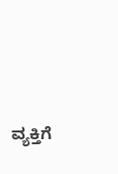ವ್ಯಕ್ತಿಗೆ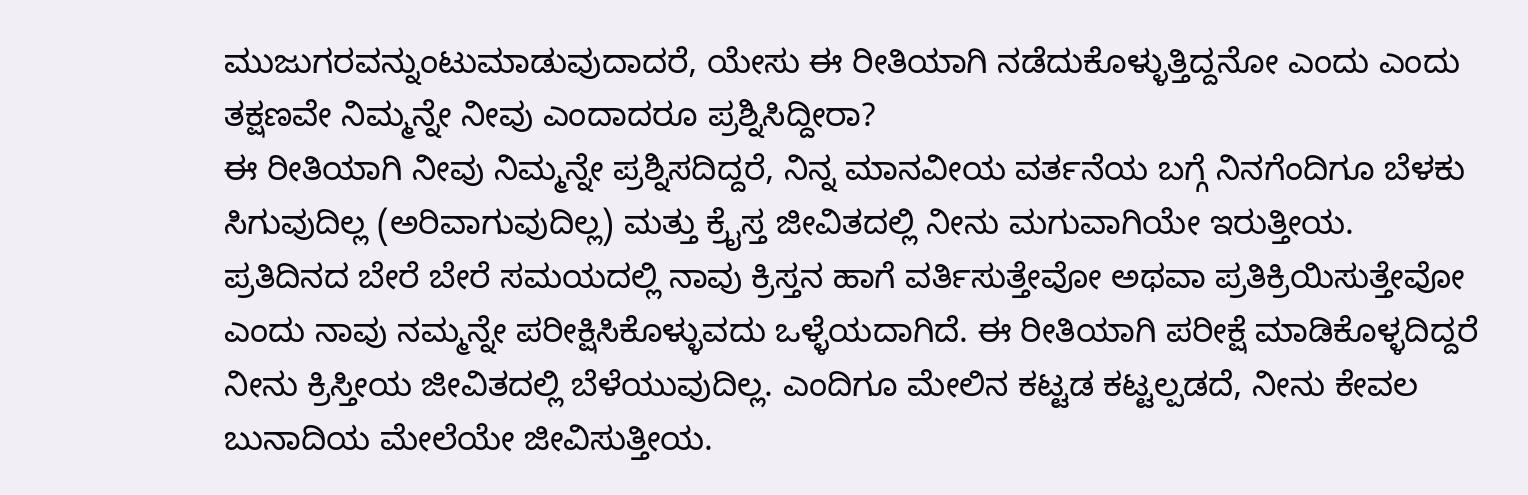ಮುಜುಗರವನ್ನುಂಟುಮಾಡುವುದಾದರೆ, ಯೇಸು ಈ ರೀತಿಯಾಗಿ ನಡೆದುಕೊಳ್ಳುತ್ತಿದ್ದನೋ ಎಂದು ಎಂದು ತಕ್ಷಣವೇ ನಿಮ್ಮನ್ನೇ ನೀವು ಎಂದಾದರೂ ಪ್ರಶ್ನಿಸಿದ್ದೀರಾ?
ಈ ರೀತಿಯಾಗಿ ನೀವು ನಿಮ್ಮನ್ನೇ ಪ್ರಶ್ನಿಸದಿದ್ದರೆ, ನಿನ್ನ ಮಾನವೀಯ ವರ್ತನೆಯ ಬಗ್ಗೆ ನಿನಗೆಂದಿಗೂ ಬೆಳಕು ಸಿಗುವುದಿಲ್ಲ (ಅರಿವಾಗುವುದಿಲ್ಲ) ಮತ್ತು ಕ್ರೈಸ್ತ ಜೀವಿತದಲ್ಲಿ ನೀನು ಮಗುವಾಗಿಯೇ ಇರುತ್ತೀಯ. ಪ್ರತಿದಿನದ ಬೇರೆ ಬೇರೆ ಸಮಯದಲ್ಲಿ ನಾವು ಕ್ರಿಸ್ತನ ಹಾಗೆ ವರ್ತಿಸುತ್ತೇವೋ ಅಥವಾ ಪ್ರತಿಕ್ರಿಯಿಸುತ್ತೇವೋ ಎಂದು ನಾವು ನಮ್ಮನ್ನೇ ಪರೀಕ್ಷಿಸಿಕೊಳ್ಳುವದು ಒಳ್ಳೆಯದಾಗಿದೆ. ಈ ರೀತಿಯಾಗಿ ಪರೀಕ್ಷೆ ಮಾಡಿಕೊಳ್ಳದಿದ್ದರೆ ನೀನು ಕ್ರಿಸ್ತೀಯ ಜೀವಿತದಲ್ಲಿ ಬೆಳೆಯುವುದಿಲ್ಲ. ಎಂದಿಗೂ ಮೇಲಿನ ಕಟ್ಟಡ ಕಟ್ಟಲ್ಪಡದೆ, ನೀನು ಕೇವಲ ಬುನಾದಿಯ ಮೇಲೆಯೇ ಜೀವಿಸುತ್ತೀಯ.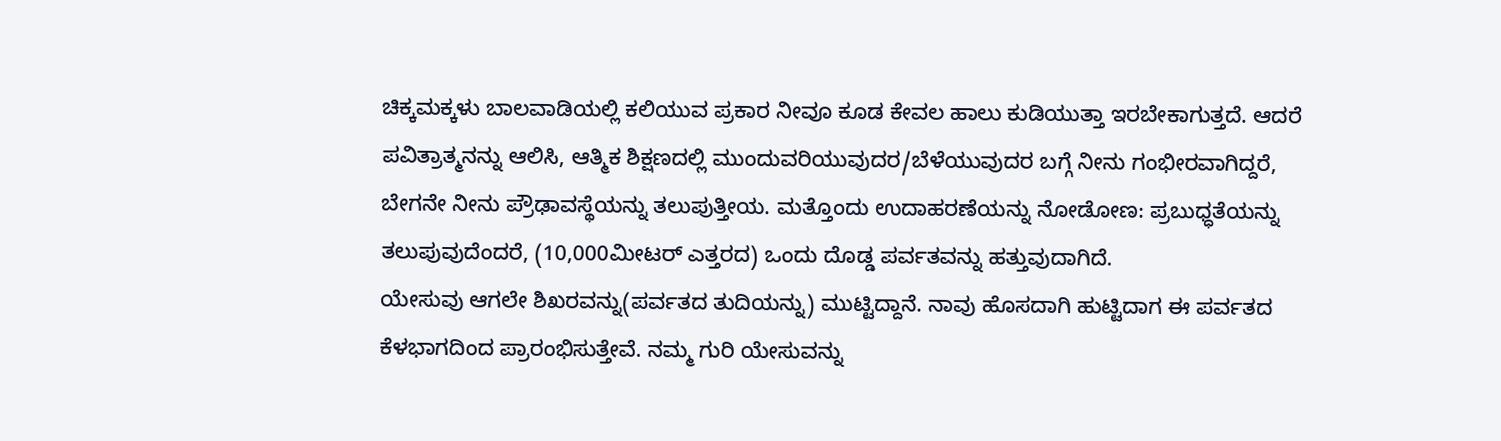ಚಿಕ್ಕಮಕ್ಕಳು ಬಾಲವಾಡಿಯಲ್ಲಿ ಕಲಿಯುವ ಪ್ರಕಾರ ನೀವೂ ಕೂಡ ಕೇವಲ ಹಾಲು ಕುಡಿಯುತ್ತಾ ಇರಬೇಕಾಗುತ್ತದೆ. ಆದರೆ ಪವಿತ್ರಾತ್ಮನನ್ನು ಆಲಿಸಿ, ಆತ್ಮಿಕ ಶಿಕ್ಷಣದಲ್ಲಿ ಮುಂದುವರಿಯುವುದರ/ಬೆಳೆಯುವುದರ ಬಗ್ಗೆ ನೀನು ಗಂಭೀರವಾಗಿದ್ದರೆ, ಬೇಗನೇ ನೀನು ಪ್ರೌಢಾವಸ್ಥೆಯನ್ನು ತಲುಪುತ್ತೀಯ. ಮತ್ತೊಂದು ಉದಾಹರಣೆಯನ್ನು ನೋಡೋಣ: ಪ್ರಬುಧ್ಧತೆಯನ್ನು ತಲುಪುವುದೆಂದರೆ, (10,000ಮೀಟರ್ ಎತ್ತರದ) ಒಂದು ದೊಡ್ಡ ಪರ್ವತವನ್ನು ಹತ್ತುವುದಾಗಿದೆ.
ಯೇಸುವು ಆಗಲೇ ಶಿಖರವನ್ನು(ಪರ್ವತದ ತುದಿಯನ್ನು) ಮುಟ್ಟಿದ್ದಾನೆ. ನಾವು ಹೊಸದಾಗಿ ಹುಟ್ಟಿದಾಗ ಈ ಪರ್ವತದ ಕೆಳಭಾಗದಿಂದ ಪ್ರಾರಂಭಿಸುತ್ತೇವೆ. ನಮ್ಮ ಗುರಿ ಯೇಸುವನ್ನು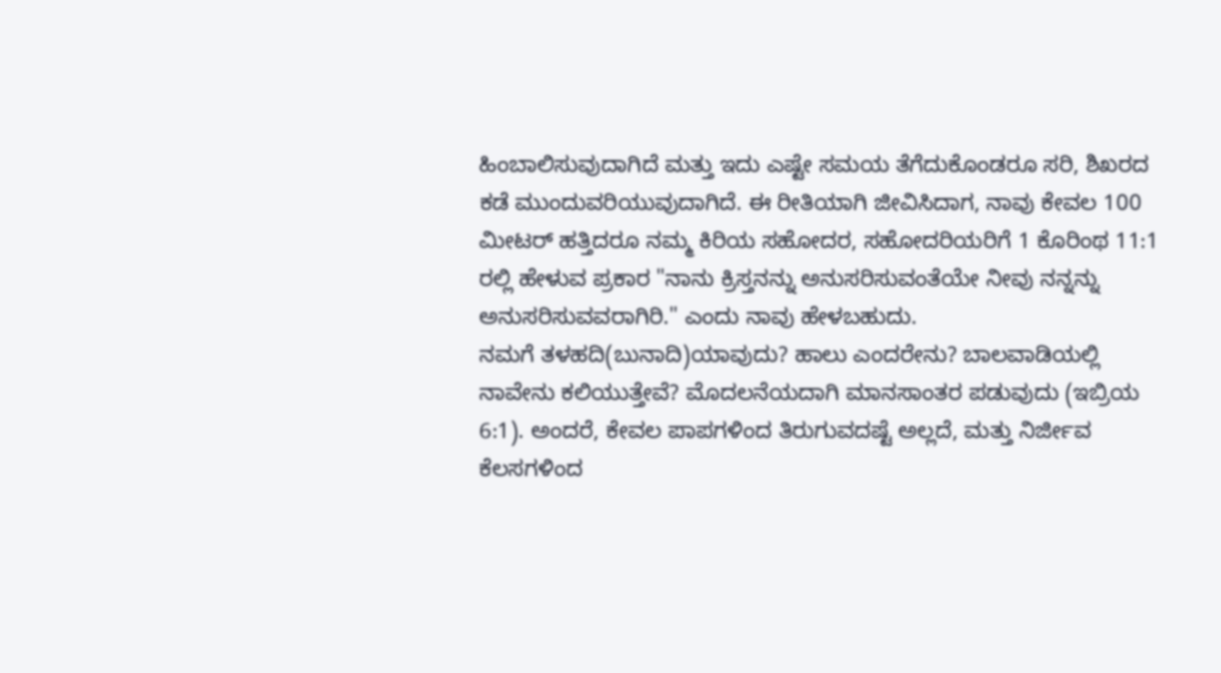ಹಿಂಬಾಲಿಸುವುದಾಗಿದೆ ಮತ್ತು ಇದು ಎಷ್ಟೇ ಸಮಯ ತೆಗೆದುಕೊಂಡರೂ ಸರಿ, ಶಿಖರದ ಕಡೆ ಮುಂದುವರಿಯುವುದಾಗಿದೆ. ಈ ರೀತಿಯಾಗಿ ಜೀವಿಸಿದಾಗ, ನಾವು ಕೇವಲ 100 ಮೀಟರ್ ಹತ್ತಿದರೂ ನಮ್ಮ ಕಿರಿಯ ಸಹೋದರ, ಸಹೋದರಿಯರಿಗೆ 1 ಕೊರಿಂಥ 11:1 ರಲ್ಲಿ ಹೇಳುವ ಪ್ರಕಾರ "ನಾನು ಕ್ರಿಸ್ತನನ್ನು ಅನುಸರಿಸುವಂತೆಯೇ ನೀವು ನನ್ನನ್ನು ಅನುಸರಿಸುವವರಾಗಿರಿ." ಎಂದು ನಾವು ಹೇಳಬಹುದು.
ನಮಗೆ ತಳಹದಿ(ಬುನಾದಿ)ಯಾವುದು? ಹಾಲು ಎಂದರೇನು? ಬಾಲವಾಡಿಯಲ್ಲಿ ನಾವೇನು ಕಲಿಯುತ್ತೇವೆ? ಮೊದಲನೆಯದಾಗಿ ಮಾನಸಾಂತರ ಪಡುವುದು (ಇಬ್ರಿಯ 6:1). ಅಂದರೆ, ಕೇವಲ ಪಾಪಗಳಿಂದ ತಿರುಗುವದಷ್ಟೆ ಅಲ್ಲದೆ, ಮತ್ತು ನಿರ್ಜೀವ ಕೆಲಸಗಳಿಂದ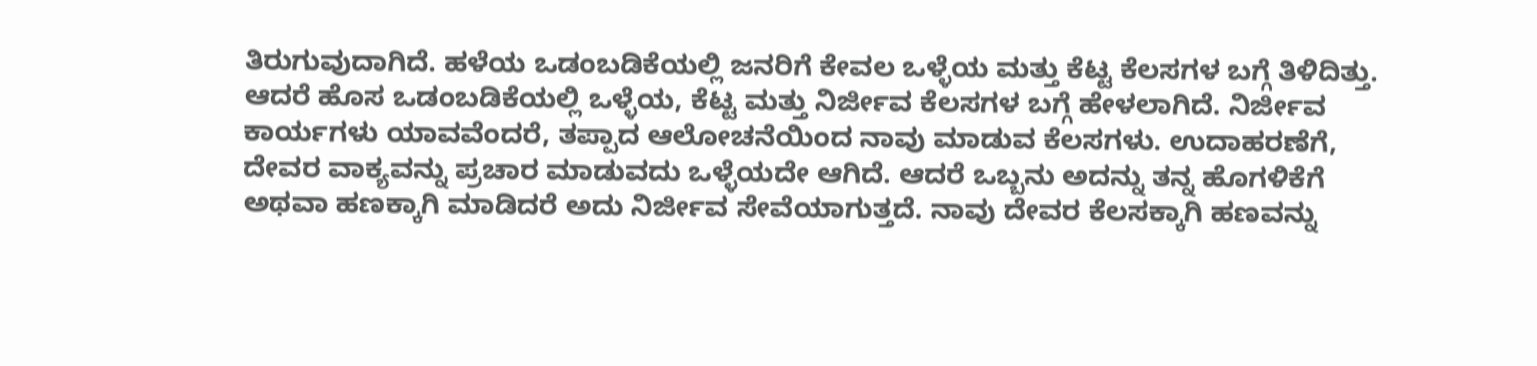ತಿರುಗುವುದಾಗಿದೆ. ಹಳೆಯ ಒಡಂಬಡಿಕೆಯಲ್ಲಿ ಜನರಿಗೆ ಕೇವಲ ಒಳ್ಳೆಯ ಮತ್ತು ಕೆಟ್ಟ ಕೆಲಸಗಳ ಬಗ್ಗೆ ತಿಳಿದಿತ್ತು. ಆದರೆ ಹೊಸ ಒಡಂಬಡಿಕೆಯಲ್ಲಿ ಒಳ್ಳೆಯ, ಕೆಟ್ಟ ಮತ್ತು ನಿರ್ಜೀವ ಕೆಲಸಗಳ ಬಗ್ಗೆ ಹೇಳಲಾಗಿದೆ. ನಿರ್ಜೀವ ಕಾರ್ಯಗಳು ಯಾವವೆಂದರೆ, ತಪ್ಪಾದ ಆಲೋಚನೆಯಿಂದ ನಾವು ಮಾಡುವ ಕೆಲಸಗಳು. ಉದಾಹರಣೆಗೆ, ದೇವರ ವಾಕ್ಯವನ್ನು ಪ್ರಚಾರ ಮಾಡುವದು ಒಳ್ಳೆಯದೇ ಆಗಿದೆ. ಆದರೆ ಒಬ್ಬನು ಅದನ್ನು ತನ್ನ ಹೊಗಳಿಕೆಗೆ ಅಥವಾ ಹಣಕ್ಕಾಗಿ ಮಾಡಿದರೆ ಅದು ನಿರ್ಜೀವ ಸೇವೆಯಾಗುತ್ತದೆ. ನಾವು ದೇವರ ಕೆಲಸಕ್ಕಾಗಿ ಹಣವನ್ನು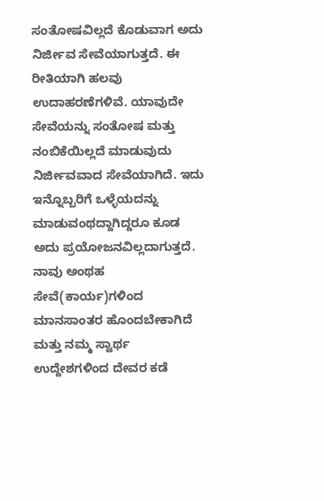ಸಂತೋಷವಿಲ್ಲದೆ ಕೊಡುವಾಗ ಅದು ನಿರ್ಜೀವ ಸೇವೆಯಾಗುತ್ತದೆ. ಈ ರೀತಿಯಾಗಿ ಹಲವು ಉದಾಹರಣೆಗಳಿವೆ. ಯಾವುದೇ ಸೇವೆಯನ್ನು ಸಂತೋಷ ಮತ್ತು ನಂಬಿಕೆಯಿಲ್ಲದೆ ಮಾಡುವುದು ನಿರ್ಜೀವವಾದ ಸೇವೆಯಾಗಿದೆ. ಇದು ಇನ್ನೊಬ್ಬರಿಗೆ ಒಳ್ಳೆಯದನ್ನು ಮಾಡುವಂಥದ್ದಾಗಿದ್ದರೂ ಕೂಡ ಅದು ಪ್ರಯೋಜನವಿಲ್ಲದಾಗುತ್ತದೆ. ನಾವು ಅಂಥಹ ಸೇವೆ(ಕಾರ್ಯ)ಗಳಿಂದ ಮಾನಸಾಂತರ ಹೊಂದಬೇಕಾಗಿದೆ ಮತ್ತು ನಮ್ಮ ಸ್ವಾರ್ಥ ಉದ್ದೇಶಗಳಿಂದ ದೇವರ ಕಡೆ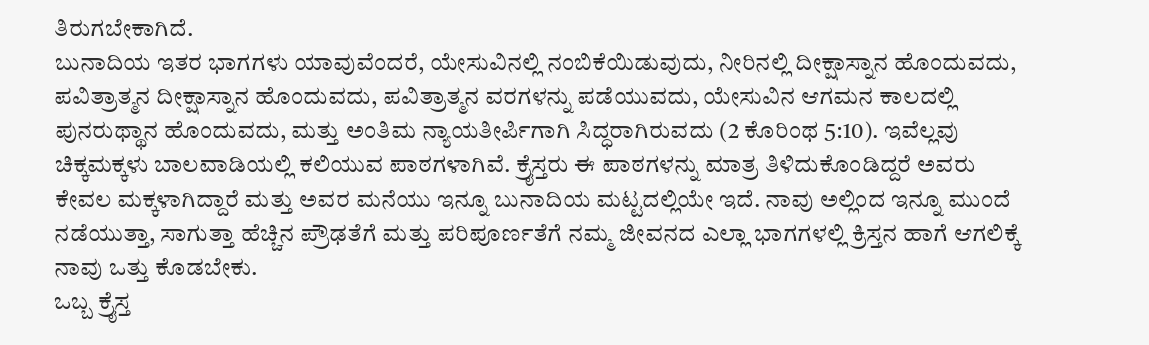ತಿರುಗಬೇಕಾಗಿದೆ.
ಬುನಾದಿಯ ಇತರ ಭಾಗಗಳು ಯಾವುವೆಂದರೆ, ಯೇಸುವಿನಲ್ಲಿ ನಂಬಿಕೆಯಿಡುವುದು, ನೀರಿನಲ್ಲಿ ದೀಕ್ಷಾಸ್ನಾನ ಹೊಂದುವದು, ಪವಿತ್ರಾತ್ಮನ ದೀಕ್ಷಾಸ್ನಾನ ಹೊಂದುವದು, ಪವಿತ್ರಾತ್ಮನ ವರಗಳನ್ನು ಪಡೆಯುವದು, ಯೇಸುವಿನ ಆಗಮನ ಕಾಲದಲ್ಲಿ ಪುನರುಥ್ಥಾನ ಹೊಂದುವದು, ಮತ್ತು ಅಂತಿಮ ನ್ಯಾಯತೀರ್ಪಿಗಾಗಿ ಸಿದ್ಧರಾಗಿರುವದು (2 ಕೊರಿಂಥ 5:10). ಇವೆಲ್ಲವು ಚಿಕ್ಕಮಕ್ಕಳು ಬಾಲವಾಡಿಯಲ್ಲಿ ಕಲಿಯುವ ಪಾಠಗಳಾಗಿವೆ. ಕ್ರೈಸ್ತರು ಈ ಪಾಠಗಳನ್ನು ಮಾತ್ರ ತಿಳಿದುಕೊಂಡಿದ್ದರೆ ಅವರು ಕೇವಲ ಮಕ್ಕಳಾಗಿದ್ದಾರೆ ಮತ್ತು ಅವರ ಮನೆಯು ಇನ್ನೂ ಬುನಾದಿಯ ಮಟ್ಟದಲ್ಲಿಯೇ ಇದೆ. ನಾವು ಅಲ್ಲಿಂದ ಇನ್ನೂ ಮುಂದೆ ನಡೆಯುತ್ತಾ, ಸಾಗುತ್ತಾ ಹೆಚ್ಚಿನ ಪ್ರೌಢತೆಗೆ ಮತ್ತು ಪರಿಪೂರ್ಣತೆಗೆ ನಮ್ಮ ಜೀವನದ ಎಲ್ಲಾ ಭಾಗಗಳಲ್ಲಿ ಕ್ರಿಸ್ತನ ಹಾಗೆ ಆಗಲಿಕ್ಕೆ ನಾವು ಒತ್ತು ಕೊಡಬೇಕು.
ಒಬ್ಬ ಕ್ರೈಸ್ತ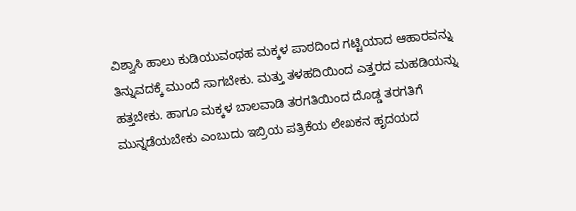ವಿಶ್ವಾಸಿ ಹಾಲು ಕುಡಿಯುವಂಥಹ ಮಕ್ಕಳ ಪಾಠದಿಂದ ಗಟ್ಟಿಯಾದ ಆಹಾರವನ್ನು ತಿನ್ನುವದಕ್ಕೆ ಮುಂದೆ ಸಾಗಬೇಕು. ಮತ್ತು ತಳಹದಿಯಿಂದ ಎತ್ತರದ ಮಹಡಿಯನ್ನು ಹತ್ತಬೇಕು. ಹಾಗೂ ಮಕ್ಕಳ ಬಾಲವಾಡಿ ತರಗತಿಯಿಂದ ದೊಡ್ಡ ತರಗತಿಗೆ ಮುನ್ನಡೆಯಬೇಕು ಎಂಬುದು ಇಬ್ರಿಯ ಪತ್ರಿಕೆಯ ಲೇಖಕನ ಹೃದಯದ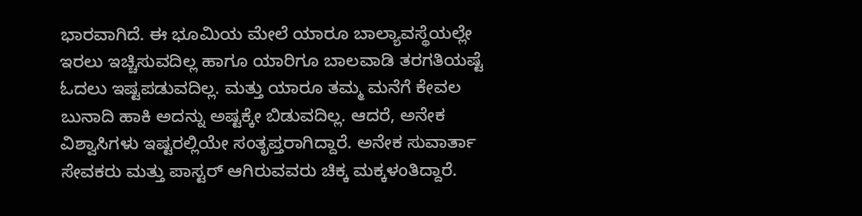ಭಾರವಾಗಿದೆ. ಈ ಭೂಮಿಯ ಮೇಲೆ ಯಾರೂ ಬಾಲ್ಯಾವಸ್ಥೆಯಲ್ಲೇ ಇರಲು ಇಚ್ಚಿಸುವದಿಲ್ಲ ಹಾಗೂ ಯಾರಿಗೂ ಬಾಲವಾಡಿ ತರಗತಿಯಷ್ಟೆ ಓದಲು ಇಷ್ಟಪಡುವದಿಲ್ಲ. ಮತ್ತು ಯಾರೂ ತಮ್ಮ ಮನೆಗೆ ಕೇವಲ ಬುನಾದಿ ಹಾಕಿ ಅದನ್ನು ಅಷ್ಟಕ್ಕೇ ಬಿಡುವದಿಲ್ಲ. ಆದರೆ, ಅನೇಕ ವಿಶ್ವಾಸಿಗಳು ಇಷ್ಟರಲ್ಲಿಯೇ ಸಂತೃಪ್ತರಾಗಿದ್ದಾರೆ. ಅನೇಕ ಸುವಾರ್ತಾ ಸೇವಕರು ಮತ್ತು ಪಾಸ್ಟರ್ ಆಗಿರುವವರು ಚಿಕ್ಕ ಮಕ್ಕಳಂತಿದ್ದಾರೆ.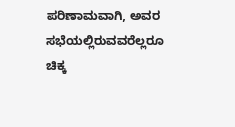ಪರಿಣಾಮವಾಗಿ, ಅವರ ಸಭೆಯಲ್ಲಿರುವವರೆಲ್ಲರೂ ಚಿಕ್ಕ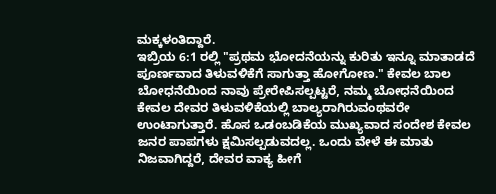ಮಕ್ಕಳಂತಿದ್ದಾರೆ.
ಇಬ್ರಿಯ 6:1 ರಲ್ಲಿ "ಪ್ರಥಮ ಭೋದನೆಯನ್ನು ಕುರಿತು ಇನ್ನೂ ಮಾತಾಡದೆ ಪೂರ್ಣವಾದ ತಿಳುವಳಿಕೆಗೆ ಸಾಗುತ್ತಾ ಹೋಗೋಣ." ಕೇವಲ ಬಾಲ ಬೋಧನೆಯಿಂದ ನಾವು ಪ್ರೇರೇಪಿಸಲ್ಪಟ್ಟರೆ, ನಮ್ಮ ಬೋಧನೆಯಿಂದ ಕೇವಲ ದೇವರ ತಿಳುವಳಿಕೆಯಲ್ಲಿ ಬಾಲ್ಯರಾಗಿರುವಂಥವರೇ ಉಂಟಾಗುತ್ತಾರೆ. ಹೊಸ ಒಡಂಬಡಿಕೆಯ ಮುಖ್ಯವಾದ ಸಂದೇಶ ಕೇವಲ ಜನರ ಪಾಪಗಳು ಕ್ಷಮಿಸಲ್ಪಡುವದಲ್ಲ. ಒಂದು ವೇಳೆ ಈ ಮಾತು ನಿಜವಾಗಿದ್ದರೆ, ದೇವರ ವಾಕ್ಯ ಹೀಗೆ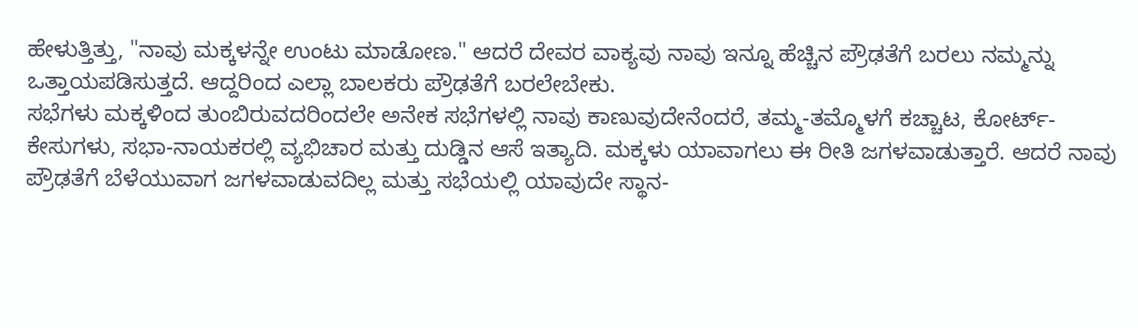ಹೇಳುತ್ತಿತ್ತು, "ನಾವು ಮಕ್ಕಳನ್ನೇ ಉಂಟು ಮಾಡೋಣ." ಆದರೆ ದೇವರ ವಾಕ್ಯವು ನಾವು ಇನ್ನೂ ಹೆಚ್ಚಿನ ಪ್ರೌಢತೆಗೆ ಬರಲು ನಮ್ಮನ್ನು ಒತ್ತಾಯಪಡಿಸುತ್ತದೆ. ಆದ್ದರಿಂದ ಎಲ್ಲಾ ಬಾಲಕರು ಪ್ರೌಢತೆಗೆ ಬರಲೇಬೇಕು.
ಸಭೆಗಳು ಮಕ್ಕಳಿಂದ ತುಂಬಿರುವದರಿಂದಲೇ ಅನೇಕ ಸಭೆಗಳಲ್ಲಿ ನಾವು ಕಾಣುವುದೇನೆಂದರೆ, ತಮ್ಮ-ತಮ್ಮೊಳಗೆ ಕಚ್ಚಾಟ, ಕೋರ್ಟ್-ಕೇಸುಗಳು, ಸಭಾ-ನಾಯಕರಲ್ಲಿ ವ್ಯಭಿಚಾರ ಮತ್ತು ದುಡ್ಡಿನ ಆಸೆ ಇತ್ಯಾದಿ. ಮಕ್ಕಳು ಯಾವಾಗಲು ಈ ರೀತಿ ಜಗಳವಾಡುತ್ತಾರೆ. ಆದರೆ ನಾವು ಪ್ರೌಢತೆಗೆ ಬೆಳೆಯುವಾಗ ಜಗಳವಾಡುವದಿಲ್ಲ ಮತ್ತು ಸಭೆಯಲ್ಲಿ ಯಾವುದೇ ಸ್ಥಾನ-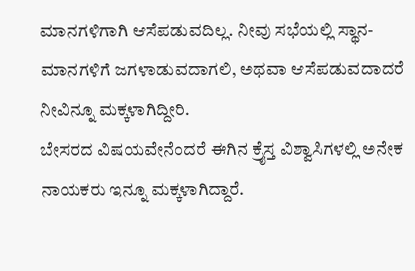ಮಾನಗಳಿಗಾಗಿ ಆಸೆಪಡುವದಿಲ್ಲ. ನೀವು ಸಭೆಯಲ್ಲಿ ಸ್ಥಾನ-ಮಾನಗಳಿಗೆ ಜಗಳಾಡುವದಾಗಲಿ, ಅಥವಾ ಆಸೆಪಡುವದಾದರೆ ನೀವಿನ್ನೂ ಮಕ್ಕಳಾಗಿದ್ದೀರಿ.
ಬೇಸರದ ವಿಷಯವೇನೆಂದರೆ ಈಗಿನ ಕ್ರೈಸ್ತ ವಿಶ್ವಾಸಿಗಳಲ್ಲಿ ಅನೇಕ ನಾಯಕರು ಇನ್ನೂ ಮಕ್ಕಳಾಗಿದ್ದಾರೆ.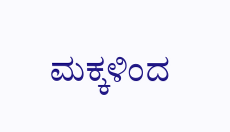ಮಕ್ಕಳಿಂದ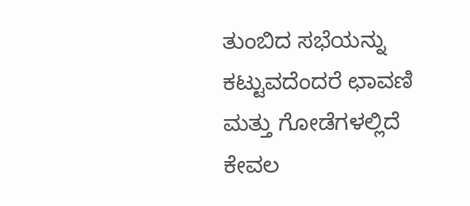ತುಂಬಿದ ಸಭೆಯನ್ನು ಕಟ್ಟುವದೆಂದರೆ ಛಾವಣಿ ಮತ್ತು ಗೋಡೆಗಳಲ್ಲಿದೆ ಕೇವಲ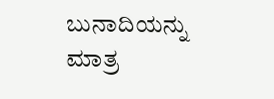ಬುನಾದಿಯನ್ನು ಮಾತ್ರ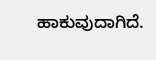ಹಾಕುವುದಾಗಿದೆ.